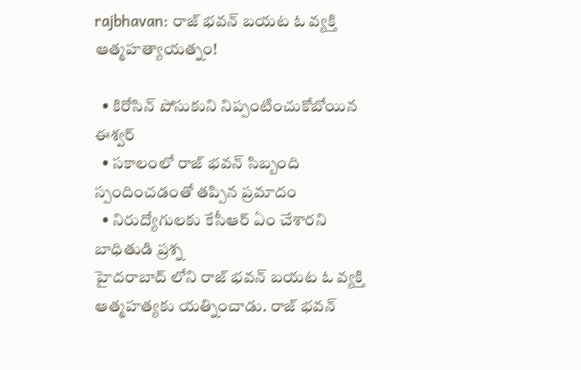rajbhavan: రాజ్ భవన్ బయట ఓ వ్యక్తి ఆత్మహత్యాయత్నం!

  • కిరోసిన్ పోసుకుని నిప్పంటించుకోబోయిన ఈశ్వర్
  • సకాలంలో రాజ్ భవన్ సిబ్బంది స్పందించడంతో తప్పిన ప్రమాదం
  • నిరుద్యోగులకు కేసీఆర్ ఏం చేశారని బాధితుడి ప్రశ్న
హైదరాబాద్ లోని రాజ్ భవన్ బయట ఓ వ్యక్తి ఆత్మహత్యకు యత్నించాడు. రాజ్ భవన్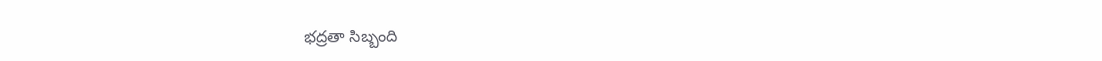భద్రతా సిబ్బంది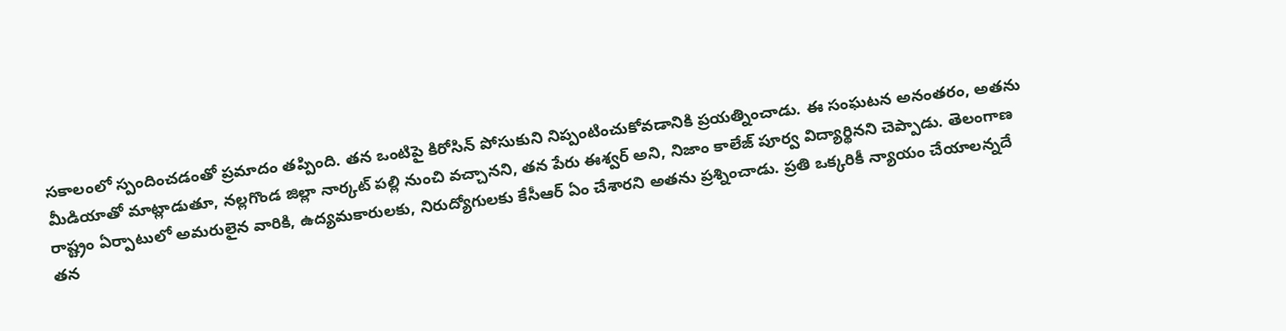సకాలంలో స్పందించడంతో ప్రమాదం తప్పింది. తన ఒంటిపై కిరోసిన్ పోసుకుని నిప్పంటించుకోవడానికి ప్రయత్నించాడు. ఈ సంఘటన అనంతరం, అతను మీడియాతో మాట్లాడుతూ, నల్లగొండ జిల్లా నార్కట్ పల్లి నుంచి వచ్చానని, తన పేరు ఈశ్వర్ అని, నిజాం కాలేజ్ పూర్వ విద్యార్థినని చెప్పాడు. తెలంగాణ రాష్ట్రం ఏర్పాటులో అమరులైన వారికి, ఉద్యమకారులకు, నిరుద్యోగులకు కేసీఆర్ ఏం చేశారని అతను ప్రశ్నించాడు. ప్రతి ఒక్కరికీ న్యాయం చేయాలన్నదే తన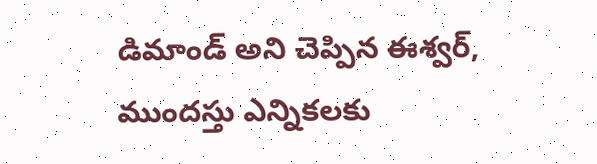డిమాండ్ అని చెప్పిన ఈశ్వర్, ముందస్తు ఎన్నికలకు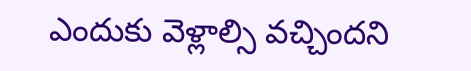ఎందుకు వెళ్లాల్సి వచ్చిందని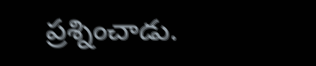ప్రశ్నించాడు.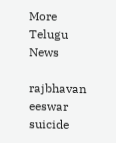More Telugu News

rajbhavan
eeswar
suicide